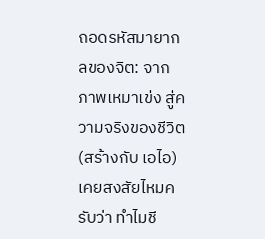ถอดรหัสมายากลของจิต: จากภาพเหมาเข่ง สู่ความจริงของชีวิต (สร้างกับ เอไอ)
เคยสงสัยไหมครับว่า ทำไมชี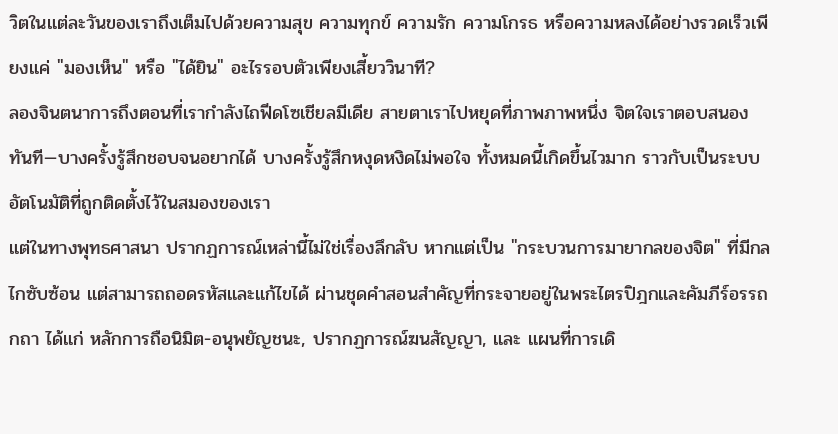วิตในแต่ละวันของเราถึงเต็มไปด้วยความสุข ความทุกข์ ความรัก ความโกรธ หรือความหลงได้อย่างรวดเร็วเพียงแค่ "มองเห็น" หรือ "ได้ยิน" อะไรรอบตัวเพียงเสี้ยววินาที?
ลองจินตนาการถึงตอนที่เรากำลังไถฟีดโซเชียลมีเดีย สายตาเราไปหยุดที่ภาพภาพหนึ่ง จิตใจเราตอบสนองทันที—บางครั้งรู้สึกชอบจนอยากได้ บางครั้งรู้สึกหงุดหงิดไม่พอใจ ทั้งหมดนี้เกิดขึ้นไวมาก ราวกับเป็นระบบอัตโนมัติที่ถูกติดตั้งไว้ในสมองของเรา
แต่ในทางพุทธศาสนา ปรากฏการณ์เหล่านี้ไม่ใช่เรื่องลึกลับ หากแต่เป็น "กระบวนการมายากลของจิต" ที่มีกลไกซับซ้อน แต่สามารถถอดรหัสและแก้ไขได้ ผ่านชุดคำสอนสำคัญที่กระจายอยู่ในพระไตรปิฎกและคัมภีร์อรรถกถา ได้แก่ หลักการถือนิมิต-อนุพยัญชนะ, ปรากฏการณ์ฆนสัญญา, และ แผนที่การเดิ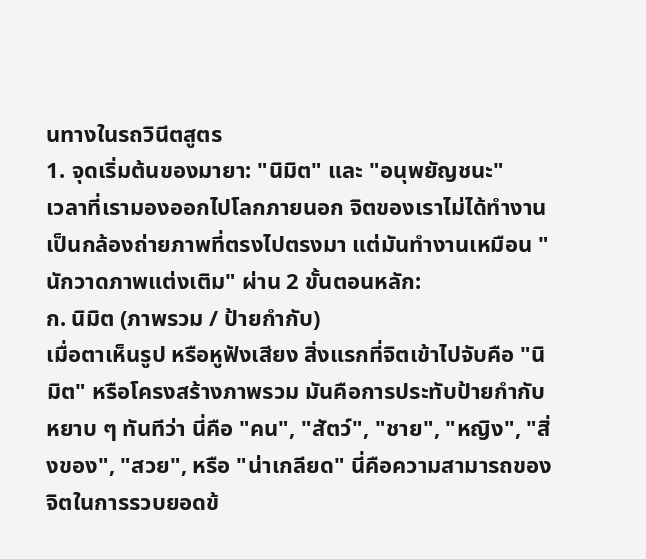นทางในรถวินีตสูตร
1. จุดเริ่มต้นของมายา: "นิมิต" และ "อนุพยัญชนะ"
เวลาที่เรามองออกไปโลกภายนอก จิตของเราไม่ได้ทำงานเป็นกล้องถ่ายภาพที่ตรงไปตรงมา แต่มันทำงานเหมือน "นักวาดภาพแต่งเติม" ผ่าน 2 ขั้นตอนหลัก:
ก. นิมิต (ภาพรวม / ป้ายกำกับ)
เมื่อตาเห็นรูป หรือหูฟังเสียง สิ่งแรกที่จิตเข้าไปจับคือ "นิมิต" หรือโครงสร้างภาพรวม มันคือการประทับป้ายกำกับหยาบ ๆ ทันทีว่า นี่คือ "คน", "สัตว์", "ชาย", "หญิง", "สิ่งของ", "สวย", หรือ "น่าเกลียด" นี่คือความสามารถของจิตในการรวบยอดข้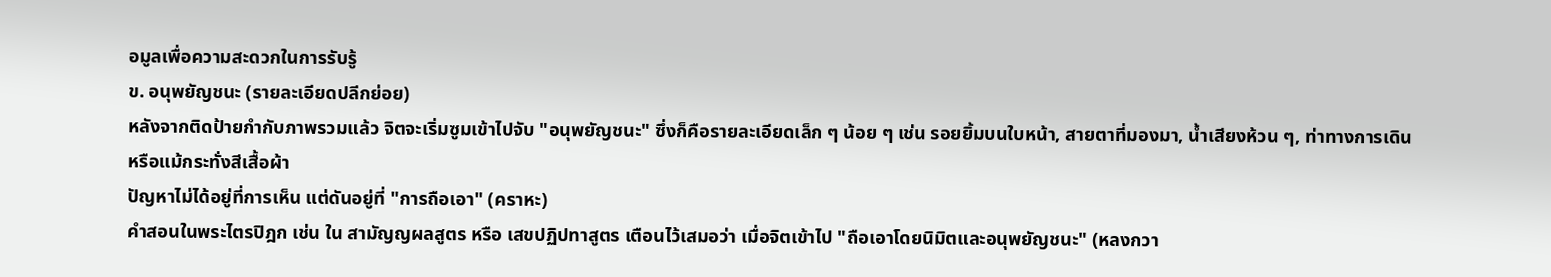อมูลเพื่อความสะดวกในการรับรู้
ข. อนุพยัญชนะ (รายละเอียดปลีกย่อย)
หลังจากติดป้ายกำกับภาพรวมแล้ว จิตจะเริ่มซูมเข้าไปจับ "อนุพยัญชนะ" ซึ่งก็คือรายละเอียดเล็ก ๆ น้อย ๆ เช่น รอยยิ้มบนใบหน้า, สายตาที่มองมา, น้ำเสียงห้วน ๆ, ท่าทางการเดิน หรือแม้กระทั่งสีเสื้อผ้า
ปัญหาไม่ได้อยู่ที่การเห็น แต่ดันอยู่ที่ "การถือเอา" (คราหะ)
คำสอนในพระไตรปิฎก เช่น ใน สามัญญผลสูตร หรือ เสขปฏิปทาสูตร เตือนไว้เสมอว่า เมื่อจิตเข้าไป "ถือเอาโดยนิมิตและอนุพยัญชนะ" (หลงกวา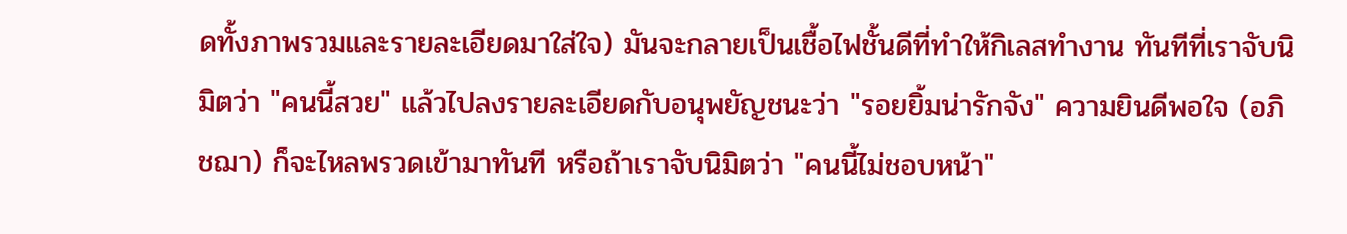ดทั้งภาพรวมและรายละเอียดมาใส่ใจ) มันจะกลายเป็นเชื้อไฟชั้นดีที่ทำให้กิเลสทำงาน ทันทีที่เราจับนิมิตว่า "คนนี้สวย" แล้วไปลงรายละเอียดกับอนุพยัญชนะว่า "รอยยิ้มน่ารักจัง" ความยินดีพอใจ (อภิชฌา) ก็จะไหลพรวดเข้ามาทันที หรือถ้าเราจับนิมิตว่า "คนนี้ไม่ชอบหน้า"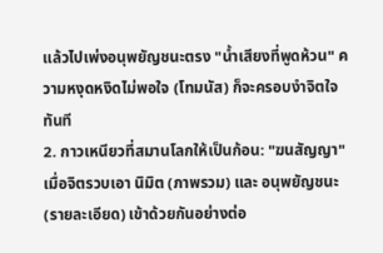แล้วไปเพ่งอนุพยัญชนะตรง "น้ำเสียงที่พูดห้วน" ความหงุดหงิดไม่พอใจ (โทมนัส) ก็จะครอบงำจิตใจทันที
2. กาวเหนียวที่สมานโลกให้เป็นก้อน: "ฆนสัญญา"
เมื่อจิตรวบเอา นิมิต (ภาพรวม) และ อนุพยัญชนะ (รายละเอียด) เข้าด้วยกันอย่างต่อ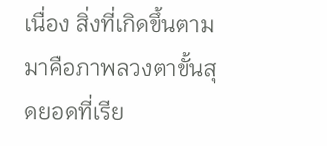เนื่อง สิ่งที่เกิดขึ้นตามมาคือภาพลวงตาขั้นสุดยอดที่เรีย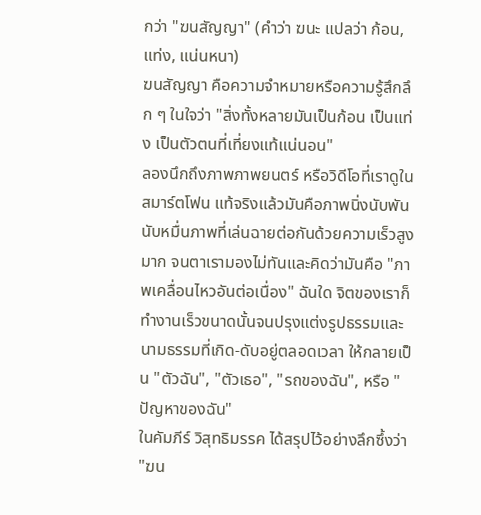กว่า "ฆนสัญญา" (คำว่า ฆนะ แปลว่า ก้อน, แท่ง, แน่นหนา)
ฆนสัญญา คือความจำหมายหรือความรู้สึกลึก ๆ ในใจว่า "สิ่งทั้งหลายมันเป็นก้อน เป็นแท่ง เป็นตัวตนที่เที่ยงแท้แน่นอน"
ลองนึกถึงภาพภาพยนตร์ หรือวิดีโอที่เราดูในสมาร์ตโฟน แท้จริงแล้วมันคือภาพนิ่งนับพันนับหมื่นภาพที่เล่นฉายต่อกันด้วยความเร็วสูงมาก จนตาเรามองไม่ทันและคิดว่ามันคือ "ภาพเคลื่อนไหวอันต่อเนื่อง" ฉันใด จิตของเราก็ทำงานเร็วขนาดนั้นจนปรุงแต่งรูปธรรมและนามธรรมที่เกิด-ดับอยู่ตลอดเวลา ให้กลายเป็น "ตัวฉัน", "ตัวเธอ", "รถของฉัน", หรือ "ปัญหาของฉัน"
ในคัมภีร์ วิสุทธิมรรค ได้สรุปไว้อย่างลึกซึ้งว่า "ฆน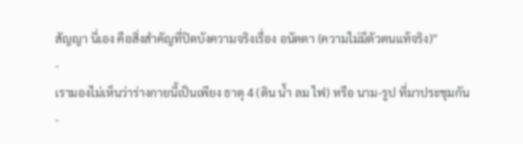สัญญา นี่เอง คือสิ่งสำคัญที่ปิดบังความจริงเรื่อง อนัตตา (ความไม่มีตัวตนแท้จริง)"
-
เรามองไม่เห็นว่าร่างกายนี้เป็นเพียง ธาตุ 4 (ดิน น้ำ ลม ไฟ) หรือ นาม-รูป ที่มาประชุมกัน
-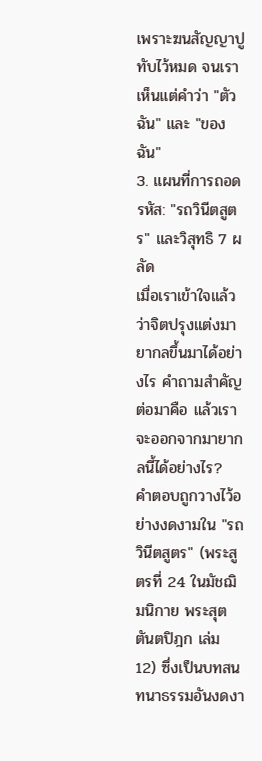เพราะฆนสัญญาปูทับไว้หมด จนเราเห็นแต่คำว่า "ตัวฉัน" และ "ของฉัน"
3. แผนที่การถอดรหัส: "รถวินีตสูตร" และวิสุทธิ 7 ผลัด
เมื่อเราเข้าใจแล้วว่าจิตปรุงแต่งมายากลขึ้นมาได้อย่างไร คำถามสำคัญต่อมาคือ แล้วเราจะออกจากมายากลนี้ได้อย่างไร?
คำตอบถูกวางไว้อย่างงดงามใน "รถวินีตสูตร" (พระสูตรที่ 24 ในมัชฌิมนิกาย พระสุตตันตปิฎก เล่ม 12) ซึ่งเป็นบทสนทนาธรรมอันงดงา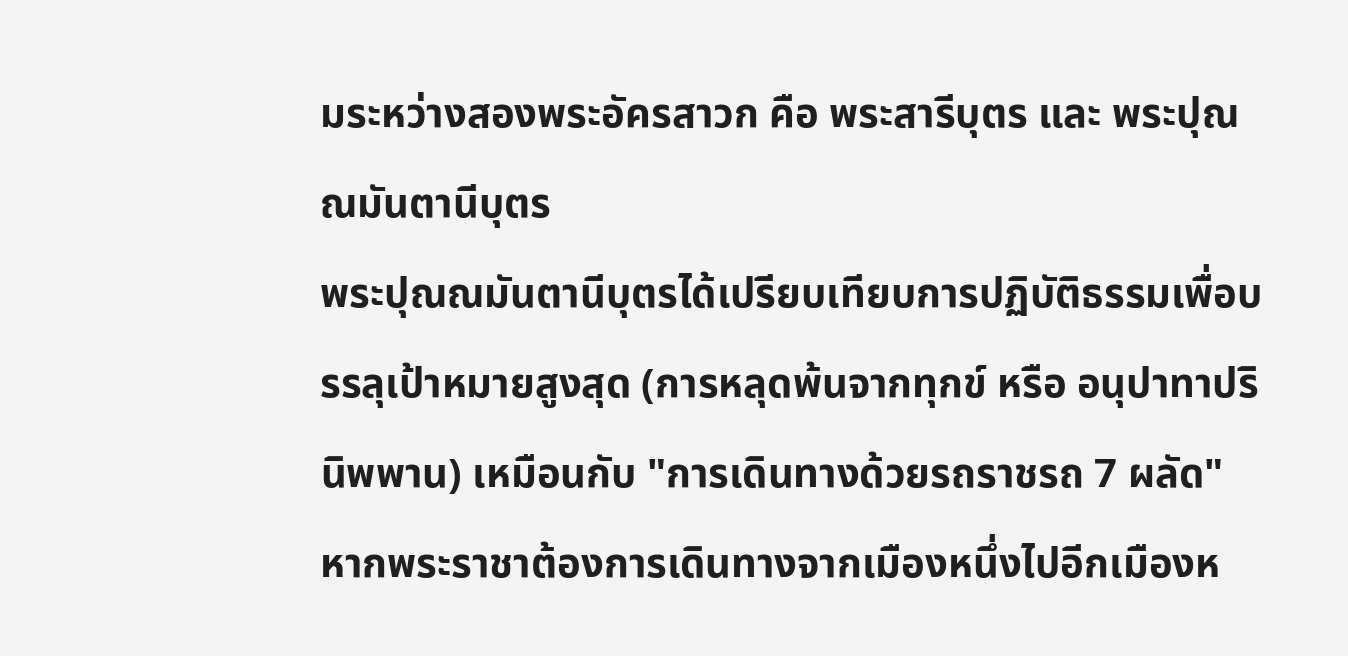มระหว่างสองพระอัครสาวก คือ พระสารีบุตร และ พระปุณณมันตานีบุตร
พระปุณณมันตานีบุตรได้เปรียบเทียบการปฏิบัติธรรมเพื่อบรรลุเป้าหมายสูงสุด (การหลุดพ้นจากทุกข์ หรือ อนุปาทาปรินิพพาน) เหมือนกับ "การเดินทางด้วยรถราชรถ 7 ผลัด"
หากพระราชาต้องการเดินทางจากเมืองหนึ่งไปอีกเมืองห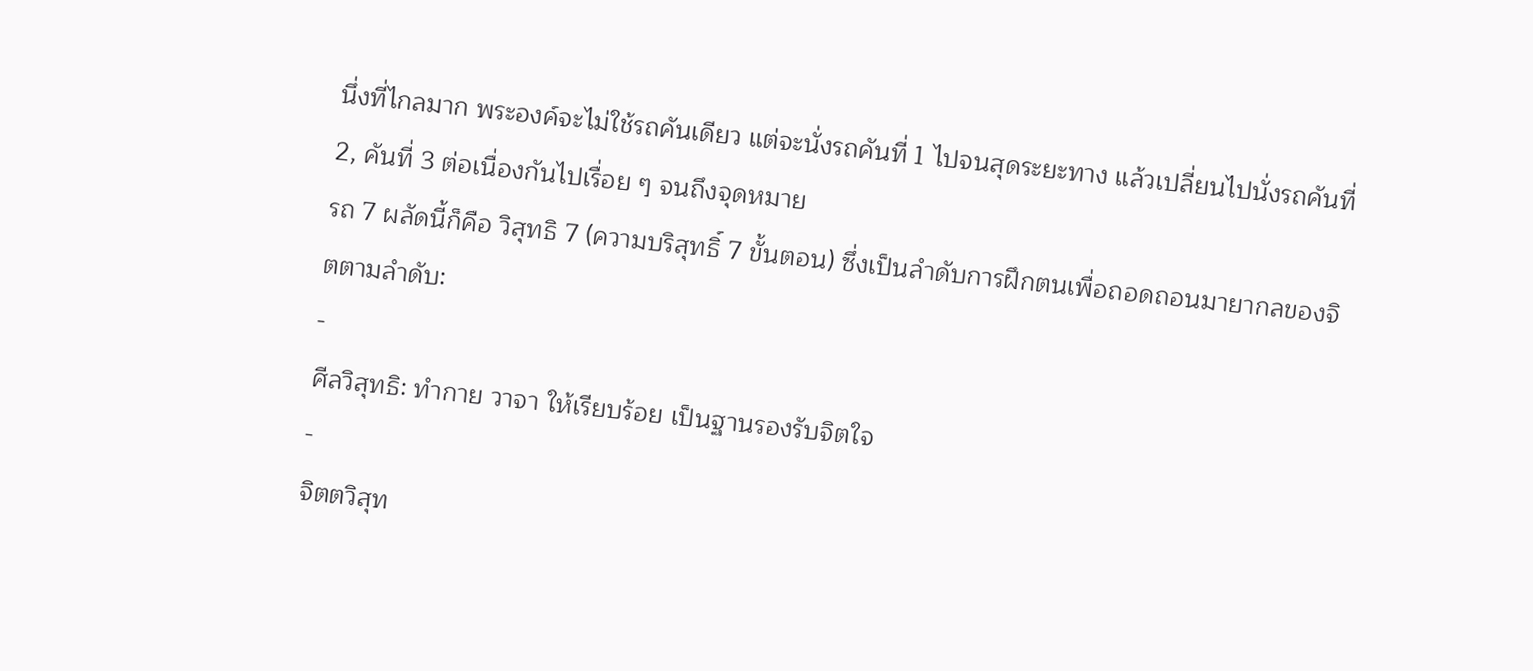นึ่งที่ไกลมาก พระองค์จะไม่ใช้รถคันเดียว แต่จะนั่งรถคันที่ 1 ไปจนสุดระยะทาง แล้วเปลี่ยนไปนั่งรถคันที่ 2, คันที่ 3 ต่อเนื่องกันไปเรื่อย ๆ จนถึงจุดหมาย
รถ 7 ผลัดนี้ก็คือ วิสุทธิ 7 (ความบริสุทธิ์ 7 ขั้นตอน) ซึ่งเป็นลำดับการฝึกตนเพื่อถอดถอนมายากลของจิตตามลำดับ:
-
ศีลวิสุทธิ: ทำกาย วาจา ให้เรียบร้อย เป็นฐานรองรับจิตใจ
-
จิตตวิสุท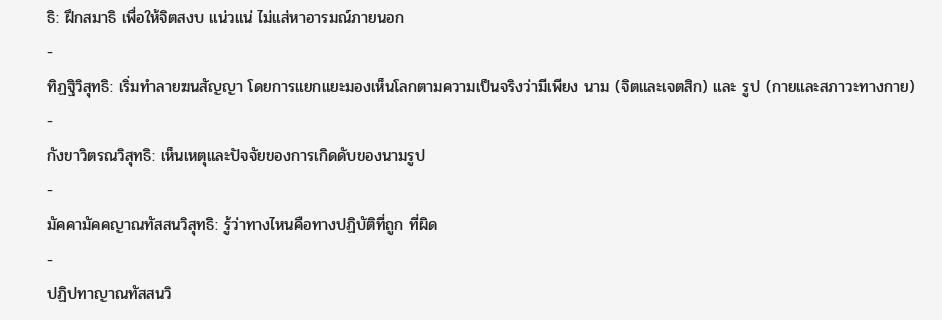ธิ: ฝึกสมาธิ เพื่อให้จิตสงบ แน่วแน่ ไม่แส่หาอารมณ์ภายนอก
-
ทิฏฐิวิสุทธิ: เริ่มทำลายฆนสัญญา โดยการแยกแยะมองเห็นโลกตามความเป็นจริงว่ามีเพียง นาม (จิตและเจตสิก) และ รูป (กายและสภาวะทางกาย)
-
กังขาวิตรณวิสุทธิ: เห็นเหตุและปัจจัยของการเกิดดับของนามรูป
-
มัคคามัคคญาณทัสสนวิสุทธิ: รู้ว่าทางไหนคือทางปฏิบัติที่ถูก ที่ผิด
-
ปฏิปทาญาณทัสสนวิ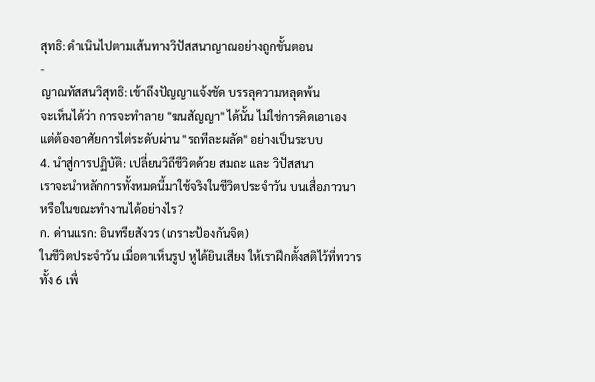สุทธิ: ดำเนินไปตามเส้นทางวิปัสสนาญาณอย่างถูกขั้นตอน
-
ญาณทัสสนวิสุทธิ: เข้าถึงปัญญาแจ้งชัด บรรลุความหลุดพ้น
จะเห็นได้ว่า การจะทำลาย "ฆนสัญญา" ได้นั้น ไม่ใช่การคิดเอาเอง แต่ต้องอาศัยการไต่ระดับผ่าน "รถทีละผลัด" อย่างเป็นระบบ
4. นำสู่การปฏิบัติ: เปลี่ยนวิถีชีวิตด้วย สมถะ และ วิปัสสนา
เราจะนำหลักการทั้งหมดนี้มาใช้จริงในชีวิตประจำวัน บนเสื่อภาวนา หรือในขณะทำงานได้อย่างไร?
ก. ด่านแรก: อินทรียสังวร (เกราะป้องกันจิต)
ในชีวิตประจำวัน เมื่อตาเห็นรูป หูได้ยินเสียง ให้เราฝึกตั้งสติไว้ที่ทวารทั้ง 6 เพื่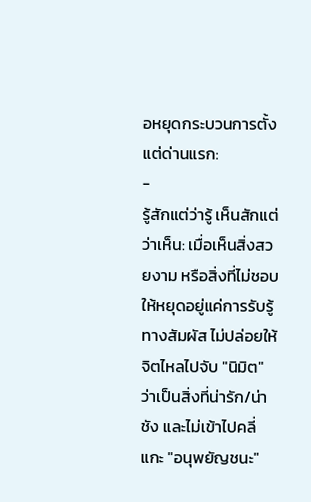อหยุดกระบวนการตั้งแต่ด่านแรก:
-
รู้สักแต่ว่ารู้ เห็นสักแต่ว่าเห็น: เมื่อเห็นสิ่งสวยงาม หรือสิ่งที่ไม่ชอบ ให้หยุดอยู่แค่การรับรู้ทางสัมผัส ไม่ปล่อยให้จิตไหลไปจับ "นิมิต" ว่าเป็นสิ่งที่น่ารัก/น่าชัง และไม่เข้าไปคลี่แกะ "อนุพยัญชนะ"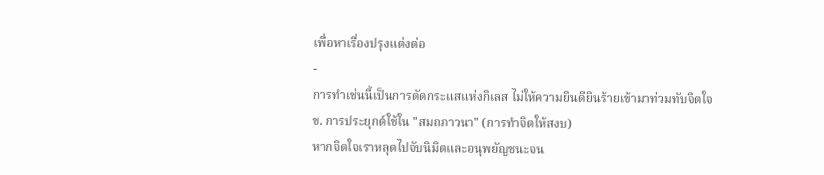เพื่อหาเรื่องปรุงแต่งต่อ
-
การทำเช่นนี้เป็นการตัดกระแสแห่งกิเลส ไม่ให้ความยินดียินร้ายเข้ามาท่วมทับจิตใจ
ข. การประยุกต์ใช้ใน "สมถภาวนา" (การทำจิตให้สงบ)
หากจิตใจเราหลุดไปจับนิมิตและอนุพยัญชนะจน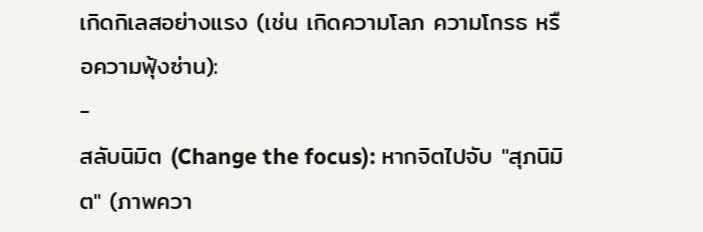เกิดกิเลสอย่างแรง (เช่น เกิดความโลภ ความโกรธ หรือความฟุ้งซ่าน):
-
สลับนิมิต (Change the focus): หากจิตไปจับ "สุภนิมิต" (ภาพควา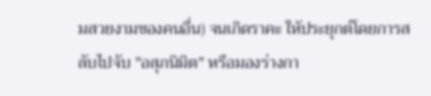มสวยงามของคนอื่น) จนเกิดราคะ ให้ประยุกต์โดยการสลับไปจับ "อสุภนิมิต" หรือมองร่างกา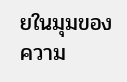ยในมุมของความ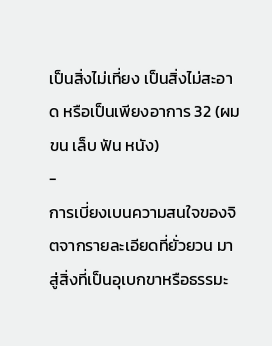เป็นสิ่งไม่เที่ยง เป็นสิ่งไม่สะอาด หรือเป็นเพียงอาการ 32 (ผม ขน เล็บ ฟัน หนัง)
-
การเบี่ยงเบนความสนใจของจิตจากรายละเอียดที่ยั่วยวน มาสู่สิ่งที่เป็นอุเบกขาหรือธรรมะ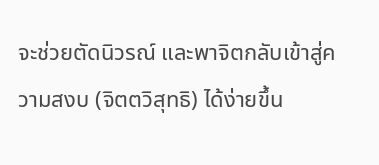จะช่วยตัดนิวรณ์ และพาจิตกลับเข้าสู่ความสงบ (จิตตวิสุทธิ) ได้ง่ายขึ้น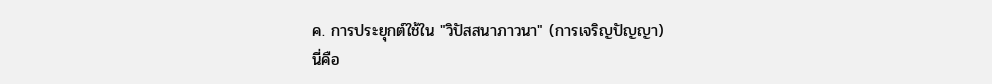ค. การประยุกต์ใช้ใน "วิปัสสนาภาวนา" (การเจริญปัญญา)
นี่คือ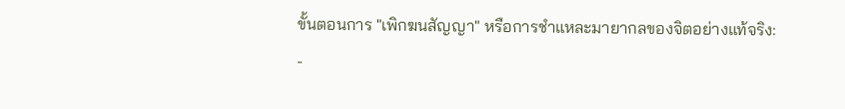ขั้นตอนการ "เพิกฆนสัญญา" หรือการชำแหละมายากลของจิตอย่างแท้จริง:
-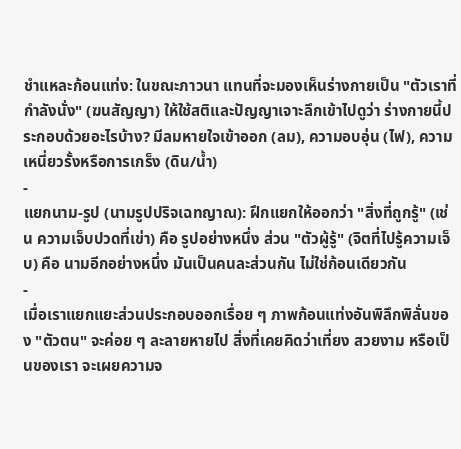ชำแหละก้อนแท่ง: ในขณะภาวนา แทนที่จะมองเห็นร่างกายเป็น "ตัวเราที่กำลังนั่ง" (ฆนสัญญา) ให้ใช้สติและปัญญาเจาะลึกเข้าไปดูว่า ร่างกายนี้ประกอบด้วยอะไรบ้าง? มีลมหายใจเข้าออก (ลม), ความอบอุ่น (ไฟ), ความเหนี่ยวรั้งหรือการเกร็ง (ดิน/น้ำ)
-
แยกนาม-รูป (นามรูปปริจเฉทญาณ): ฝึกแยกให้ออกว่า "สิ่งที่ถูกรู้" (เช่น ความเจ็บปวดที่เข่า) คือ รูปอย่างหนึ่ง ส่วน "ตัวผู้รู้" (จิตที่ไปรู้ความเจ็บ) คือ นามอีกอย่างหนึ่ง มันเป็นคนละส่วนกัน ไม่ใช่ก้อนเดียวกัน
-
เมื่อเราแยกแยะส่วนประกอบออกเรื่อย ๆ ภาพก้อนแท่งอันพิลึกพิลั่นของ "ตัวตน" จะค่อย ๆ ละลายหายไป สิ่งที่เคยคิดว่าเที่ยง สวยงาม หรือเป็นของเรา จะเผยความจ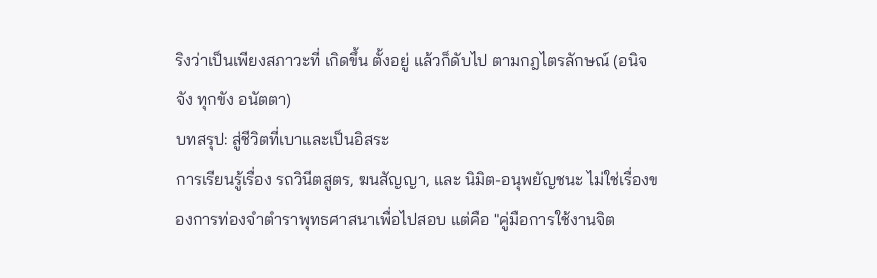ริงว่าเป็นเพียงสภาวะที่ เกิดขึ้น ตั้งอยู่ แล้วก็ดับไป ตามกฎไตรลักษณ์ (อนิจจัง ทุกขัง อนัตตา)
บทสรุป: สู่ชีวิตที่เบาและเป็นอิสระ
การเรียนรู้เรื่อง รถวินีตสูตร, ฆนสัญญา, และ นิมิต-อนุพยัญชนะ ไม่ใช่เรื่องของการท่องจำตำราพุทธศาสนาเพื่อไปสอบ แต่คือ "คู่มือการใช้งานจิต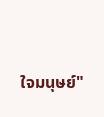ใจมนุษย์"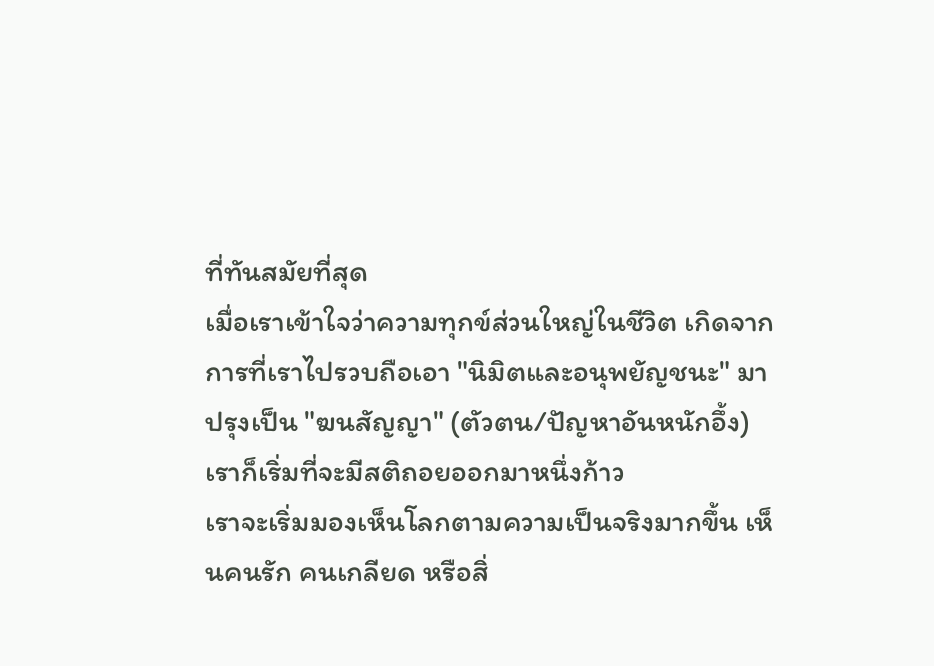ที่ทันสมัยที่สุด
เมื่อเราเข้าใจว่าความทุกข์ส่วนใหญ่ในชีวิต เกิดจากการที่เราไปรวบถือเอา "นิมิตและอนุพยัญชนะ" มาปรุงเป็น "ฆนสัญญา" (ตัวตน/ปัญหาอันหนักอึ้ง) เราก็เริ่มที่จะมีสติถอยออกมาหนึ่งก้าว
เราจะเริ่มมองเห็นโลกตามความเป็นจริงมากขึ้น เห็นคนรัก คนเกลียด หรือสิ่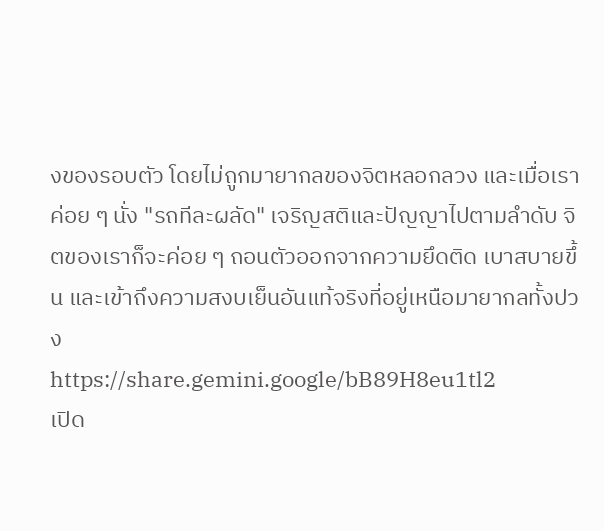งของรอบตัว โดยไม่ถูกมายากลของจิตหลอกลวง และเมื่อเราค่อย ๆ นั่ง "รถทีละผลัด" เจริญสติและปัญญาไปตามลำดับ จิตของเราก็จะค่อย ๆ ถอนตัวออกจากความยึดติด เบาสบายขึ้น และเข้าถึงความสงบเย็นอันแท้จริงที่อยู่เหนือมายากลทั้งปวง
https://share.gemini.google/bB89H8eu1tl2
เปิด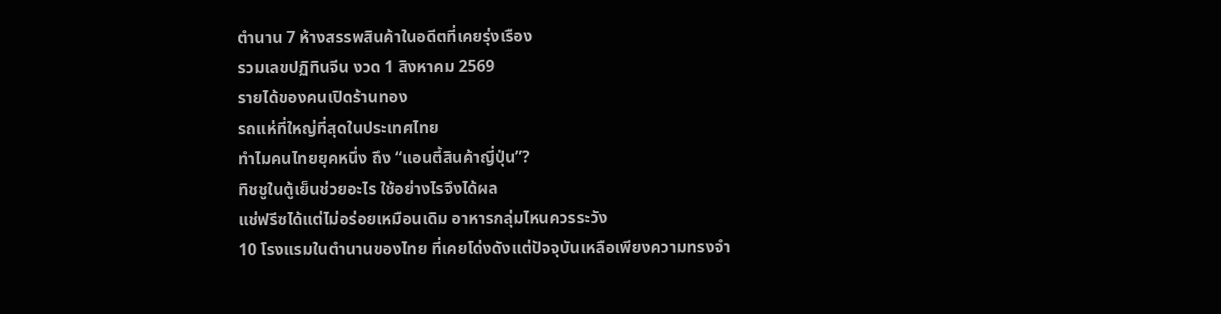ตำนาน 7 ห้างสรรพสินค้าในอดีตที่เคยรุ่งเรือง
รวมเลขปฏิทินจีน งวด 1 สิงหาคม 2569
รายได้ของคนเปิดร้านทอง
รถแห่ที่ใหญ่ที่สุดในประเทศไทย
ทำไมคนไทยยุคหนึ่ง ถึง “แอนตี้สินค้าญี่ปุ่น”?
ทิชชูในตู้เย็นช่วยอะไร ใช้อย่างไรจึงได้ผล
แช่ฟรีซได้แต่ไม่อร่อยเหมือนเดิม อาหารกลุ่มไหนควรระวัง
10 โรงแรมในตำนานของไทย ที่เคยโด่งดังแต่ปัจจุบันเหลือเพียงความทรงจำ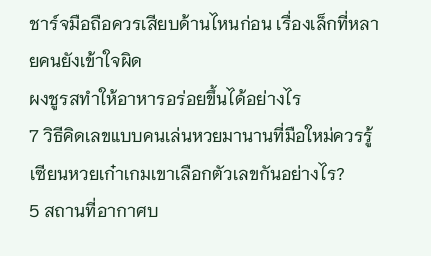ชาร์จมือถือควรเสียบด้านไหนก่อน เรื่องเล็กที่หลายคนยังเข้าใจผิด
ผงชูรสทำให้อาหารอร่อยขึ้นได้อย่างไร
7 วิธีคิดเลขแบบคนเล่นหวยมานานที่มือใหม่ควรรู้ เซียนหวยเก๋าเกมเขาเลือกตัวเลขกันอย่างไร?
5 สถานที่อากาศบ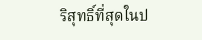ริสุทธิ์ที่สุดในป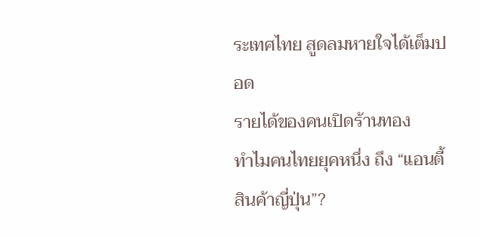ระเทศไทย สูดลมหายใจได้เต็มปอด
รายได้ของคนเปิดร้านทอง
ทำไมคนไทยยุคหนึ่ง ถึง “แอนตี้สินค้าญี่ปุ่น”?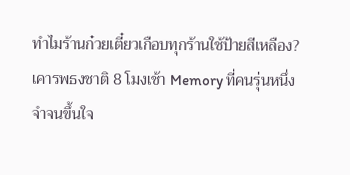ทำไมร้านก๋วยเตี๋ยวเกือบทุกร้านใช้ป้ายสีเหลือง?
เคารพธงชาติ 8 โมงเช้า Memory ที่คนรุ่นหนึ่งจำจนขึ้นใจ